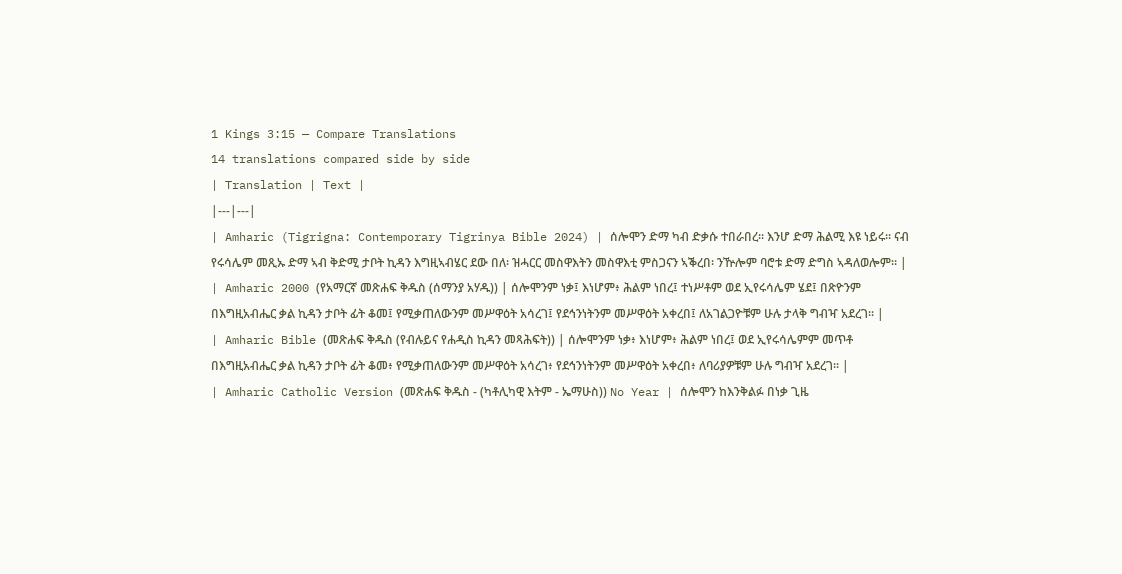1 Kings 3:15 — Compare Translations
14 translations compared side by side
| Translation | Text |
|---|---|
| Amharic (Tigrigna: Contemporary Tigrinya Bible 2024) | ሰሎሞን ድማ ካብ ድቃሱ ተበራበረ። እንሆ ድማ ሕልሚ እዩ ነይሩ። ናብ የሩሳሌም መጺኡ ድማ ኣብ ቅድሚ ታቦት ኪዳን እግዚኣብሄር ደው በለ፡ ዝሓርር መስዋእትን መስዋእቲ ምስጋናን ኣቕረበ፡ ንዅሎም ባሮቱ ድማ ድግስ ኣዳለወሎም። |
| Amharic 2000 (የአማርኛ መጽሐፍ ቅዱስ (ሰማንያ አሃዱ)) | ሰሎሞንም ነቃ፤ እነሆም፥ ሕልም ነበረ፤ ተነሥቶም ወደ ኢየሩሳሌም ሄደ፤ በጽዮንም በእግዚአብሔር ቃል ኪዳን ታቦት ፊት ቆመ፤ የሚቃጠለውንም መሥዋዕት አሳረገ፤ የደኅንነትንም መሥዋዕት አቀረበ፤ ለአገልጋዮቹም ሁሉ ታላቅ ግብዣ አደረገ። |
| Amharic Bible (መጽሐፍ ቅዱስ (የብሉይና የሐዲስ ኪዳን መጻሕፍት)) | ሰሎሞንም ነቃ፥ እነሆም፥ ሕልም ነበረ፤ ወደ ኢየሩሳሌምም መጥቶ በእግዚአብሔር ቃል ኪዳን ታቦት ፊት ቆመ፥ የሚቃጠለውንም መሥዋዕት አሳረገ፥ የደኅንነትንም መሥዋዕት አቀረበ፥ ለባሪያዎቹም ሁሉ ግብዣ አደረገ። |
| Amharic Catholic Version (መጽሐፍ ቅዱስ - (ካቶሊካዊ እትም - ኤማሁስ)) No Year | ሰሎሞን ከእንቅልፉ በነቃ ጊዜ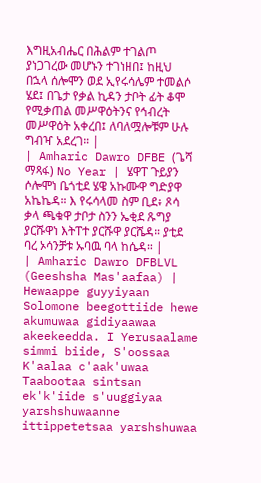እግዚአብሔር በሕልም ተገልጦ ያነጋገረው መሆኑን ተገነዘበ፤ ከዚህ በኋላ ሰሎሞን ወደ ኢየሩሳሌም ተመልሶ ሄደ፤ በጌታ የቃል ኪዳን ታቦት ፊት ቆሞ የሚቃጠል መሥዋዕትንና የኅብረት መሥዋዕት አቀረበ፤ ለባለሟሎቹም ሁሉ ግብዣ አደረገ። |
| Amharic Dawro DFBE (ጌሻ ማጻፋ) No Year | ሄዋፐ ጉይያን ሶሎሞነ ቤጎቲደ ሄዌ አኩሙዋ ግድያዋ አኬኬዳ። እ የሩሳላመ ስም ቢደ፥ ጾሳ ቃላ ጫቁዋ ታቦታ ስንን ኤቂደ ጹግያ ያርሹዋነ እትፐተ ያርሹዋ ያርሼዳ። ያቲደ ባረ ኦሳንቻቱ ኡባዉ ባላ ከሴዳ። |
| Amharic Dawro DFBLVL (Geeshsha Mas'aafaa) | Hewaappe guyyiyaan Solomone beegottiide hewe akumuwaa gidiyaawaa akeekeedda. I Yerusaalame simmi biide, S'oossaa K'aalaa c'aak'uwaa Taabootaa sintsan ek'k'iide s'uuggiyaa yarshshuwaanne ittippetetsaa yarshshuwaa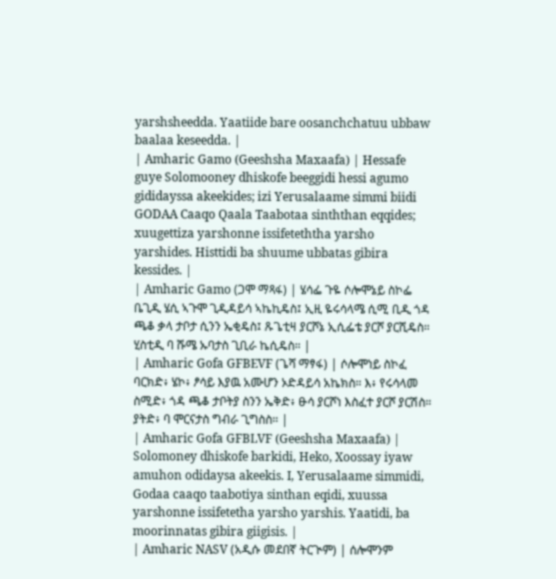yarshsheedda. Yaatiide bare oosanchchatuu ubbaw baalaa keseedda. |
| Amharic Gamo (Geeshsha Maxaafa) | Hessafe guye Solomooney dhiskofe beeggidi hessi agumo gididayssa akeekides; izi Yerusalaame simmi biidi GODAA Caaqo Qaala Taabotaa sinththan eqqides; xuugettiza yarshonne issifeteththa yarsho yarshides. Histtidi ba shuume ubbatas gibira kessides. |
| Amharic Gamo (ጋሞ ማጻፋ) | ሄሳፌ ጉዬ ሶሎሞኔይ ስኮፌ ቤጊዲ ሄሲ ኣጉሞ ጊዲዳይሳ ኣኬኪዴስ፤ ኢዚ ዬሩሳላሜ ሲሚ ቢዲ ጎዳ ጫቆ ቃላ ታቦታ ሲንን ኤቂዴስ፤ ጹጌቲዛ ያርሾኔ ኢሲፌቴ ያርሾ ያርሺዴስ። ሂስቲዲ ባ ሹሜ ኡባታስ ጊቢራ ኬሲዴስ። |
| Amharic Gofa GFBEVF (ጌሻ ማፃፋ) | ሶሎሞነይ ስኮፈ ባርክድ፥ ሄኮ፥ ፆሳይ እያዉ አሙሆን ኦድዳይሳ አኬክስ። እ፥ የሩሳላመ ስሚድ፥ ጎዳ ጫቆ ታቦትያ ስንን ኤቅድ፥ ፁሳ ያርሾነ እስፈተ ያርሾ ያርሽስ። ያትድ፥ ባ ሞርናታስ ግብራ ጊግስስ። |
| Amharic Gofa GFBLVF (Geeshsha Maxaafa) | Solomoney dhiskofe barkidi, Heko, Xoossay iyaw amuhon odidaysa akeekis. I, Yerusalaame simmidi, Godaa caaqo taabotiya sinthan eqidi, xuussa yarshonne issifetetha yarsho yarshis. Yaatidi, ba moorinnatas gibira giigisis. |
| Amharic NASV (አዲሱ መደበኛ ትርጒም) | ሰሎሞንም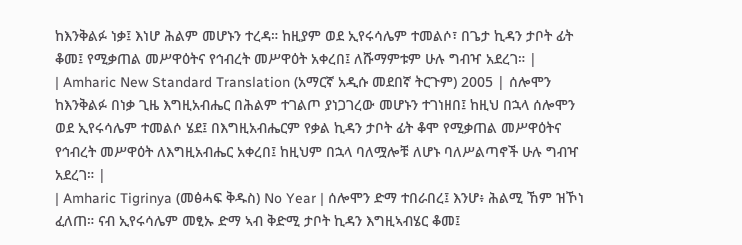ከእንቅልፉ ነቃ፤ እነሆ ሕልም መሆኑን ተረዳ። ከዚያም ወደ ኢየሩሳሌም ተመልሶ፣ በጌታ ኪዳን ታቦት ፊት ቆመ፤ የሚቃጠል መሥዋዕትና የኅብረት መሥዋዕት አቀረበ፤ ለሹማምቱም ሁሉ ግብዣ አደረገ። |
| Amharic New Standard Translation (አማርኛ አዲሱ መደበኛ ትርጉም) 2005 | ሰሎሞን ከእንቅልፉ በነቃ ጊዜ እግዚአብሔር በሕልም ተገልጦ ያነጋገረው መሆኑን ተገነዘበ፤ ከዚህ በኋላ ሰሎሞን ወደ ኢየሩሳሌም ተመልሶ ሄደ፤ በእግዚአብሔርም የቃል ኪዳን ታቦት ፊት ቆሞ የሚቃጠል መሥዋዕትና የኅብረት መሥዋዕት ለእግዚአብሔር አቀረበ፤ ከዚህም በኋላ ባለሟሎቹ ለሆኑ ባለሥልጣኖች ሁሉ ግብዣ አደረገ። |
| Amharic Tigrinya (መፅሓፍ ቅዱስ) No Year | ሰሎሞን ድማ ተበራበረ፤ እንሆ፥ ሕልሚ ኸም ዝኾነ ፈለጠ። ናብ ኢየሩሳሌም መፂኡ ድማ ኣብ ቅድሚ ታቦት ኪዳን እግዚኣብሄር ቆመ፤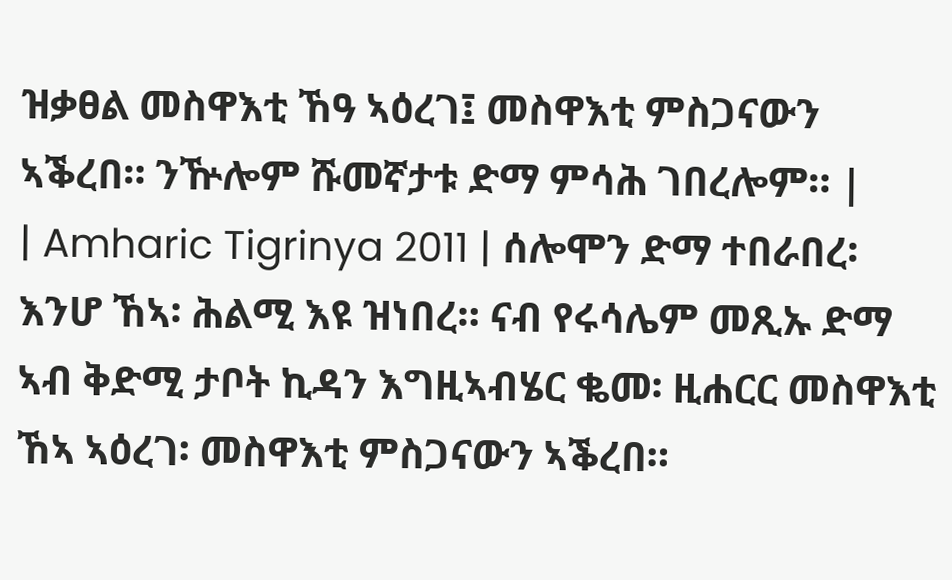ዝቃፀል መስዋእቲ ኸዓ ኣዕረገ፤ መስዋእቲ ምስጋናውን ኣቕረበ። ንዅሎም ሹመኛታቱ ድማ ምሳሕ ገበረሎም። |
| Amharic Tigrinya 2011 | ሰሎሞን ድማ ተበራበረ፡ እንሆ ኸኣ፡ ሕልሚ እዩ ዝነበረ። ናብ የሩሳሌም መጺኡ ድማ ኣብ ቅድሚ ታቦት ኪዳን እግዚኣብሄር ቈመ፡ ዚሐርር መስዋእቲ ኸኣ ኣዕረገ፡ መስዋእቲ ምስጋናውን ኣቕረበ።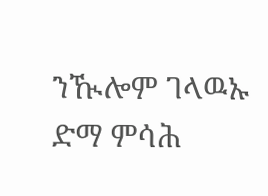ንዂሎም ገላዉኡ ድማ ምሳሕ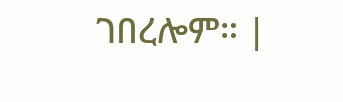ገበረሎም። |